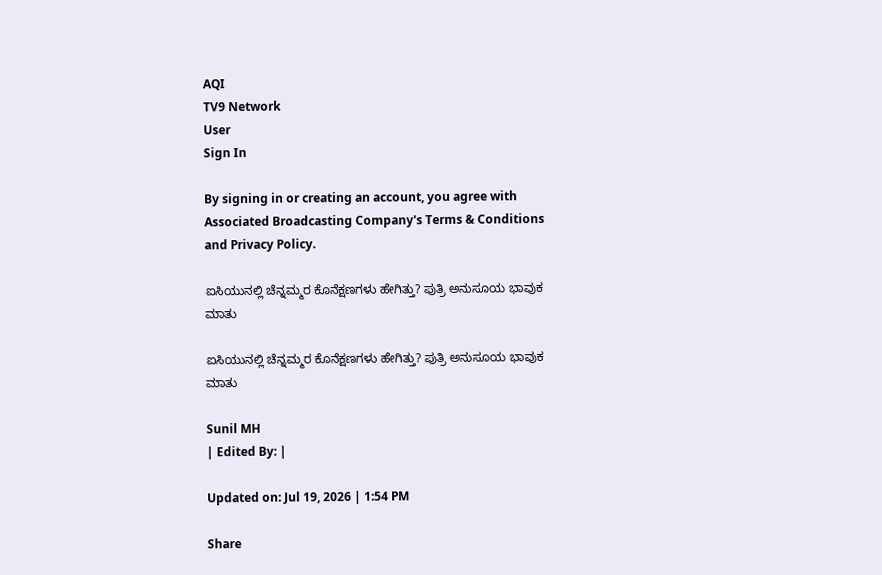AQI
TV9 Network
User
Sign In

By signing in or creating an account, you agree with Associated Broadcasting Company's Terms & Conditions and Privacy Policy.

ಐಸಿಯುನಲ್ಲಿ ಚೆನ್ನಮ್ಮರ ಕೊನೆಕ್ಷಣಗಳು ಹೇಗಿತ್ತು? ಪುತ್ರಿ ಅನುಸೂಯ ಭಾವುಕ ಮಾತು

ಐಸಿಯುನಲ್ಲಿ ಚೆನ್ನಮ್ಮರ ಕೊನೆಕ್ಷಣಗಳು ಹೇಗಿತ್ತು? ಪುತ್ರಿ ಅನುಸೂಯ ಭಾವುಕ ಮಾತು

Sunil MH
| Edited By: |

Updated on: Jul 19, 2026 | 1:54 PM

Share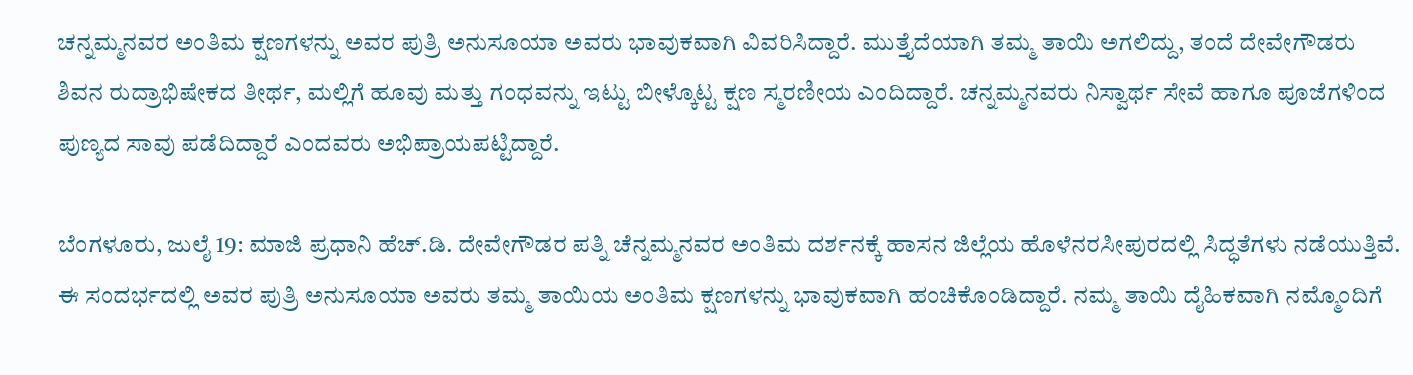ಚನ್ನಮ್ಮನವರ ಅಂತಿಮ ಕ್ಷಣಗಳನ್ನು ಅವರ ಪುತ್ರಿ ಅನುಸೂಯಾ ಅವರು ಭಾವುಕವಾಗಿ ವಿವರಿಸಿದ್ದಾರೆ. ಮುತ್ತೈದೆಯಾಗಿ ತಮ್ಮ ತಾಯಿ ಅಗಲಿದ್ದು, ತಂದೆ ದೇವೇಗೌಡರು ಶಿವನ ರುದ್ರಾಭಿಷೇಕದ ತೀರ್ಥ, ಮಲ್ಲಿಗೆ ಹೂವು ಮತ್ತು ಗಂಧವನ್ನು ಇಟ್ಟು ಬೀಳ್ಕೊಟ್ಟ ಕ್ಷಣ ಸ್ಮರಣೀಯ ಎಂದಿದ್ದಾರೆ. ಚನ್ನಮ್ಮನವರು ನಿಸ್ವಾರ್ಥ ಸೇವೆ ಹಾಗೂ ಪೂಜೆಗಳಿಂದ ಪುಣ್ಯದ ಸಾವು ಪಡೆದಿದ್ದಾರೆ ಎಂದವರು ಅಭಿಪ್ರಾಯಪಟ್ಟಿದ್ದಾರೆ.

ಬೆಂಗಳೂರು, ಜುಲೈ 19: ಮಾಜಿ ಪ್ರಧಾನಿ ಹೆಚ್.ಡಿ. ದೇವೇಗೌಡರ ಪತ್ನಿ ಚೆನ್ನಮ್ಮನವರ ಅಂತಿಮ ದರ್ಶನಕ್ಕೆ ಹಾಸನ ಜಿಲ್ಲೆಯ ಹೊಳೆನರಸೀಪುರದಲ್ಲಿ ಸಿದ್ಧತೆಗಳು ನಡೆಯುತ್ತಿವೆ. ಈ ಸಂದರ್ಭದಲ್ಲಿ ಅವರ ಪುತ್ರಿ ಅನುಸೂಯಾ ಅವರು ತಮ್ಮ ತಾಯಿಯ ಅಂತಿಮ ಕ್ಷಣಗಳನ್ನು ಭಾವುಕವಾಗಿ ಹಂಚಿಕೊಂಡಿದ್ದಾರೆ. ನಮ್ಮ ತಾಯಿ ದೈಹಿಕವಾಗಿ ನಮ್ಮೊಂದಿಗೆ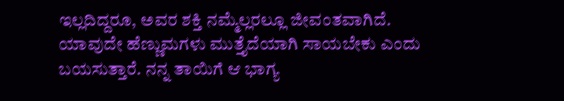ಇಲ್ಲದಿದ್ದರೂ, ಅವರ ಶಕ್ತಿ ನಮ್ಮೆಲ್ಲರಲ್ಲೂ ಜೀವಂತವಾಗಿದೆ. ಯಾವುದೇ ಹೆಣ್ಣುಮಗಳು ಮುತ್ತೈದೆಯಾಗಿ ಸಾಯಬೇಕು ಎಂದು ಬಯಸುತ್ತಾರೆ. ನನ್ನ ತಾಯಿಗೆ ಆ ಭಾಗ್ಯ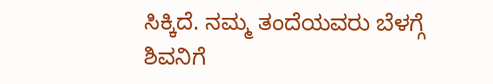ಸಿಕ್ಕಿದೆ. ನಮ್ಮ ತಂದೆಯವರು ಬೆಳಗ್ಗೆ ಶಿವನಿಗೆ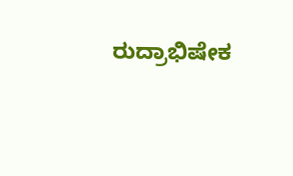ರುದ್ರಾಭಿಷೇಕ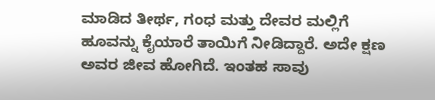ಮಾಡಿದ ತೀರ್ಥ, ಗಂಧ ಮತ್ತು ದೇವರ ಮಲ್ಲಿಗೆ ಹೂವನ್ನು ಕೈಯಾರೆ ತಾಯಿಗೆ ನೀಡಿದ್ದಾರೆ. ಅದೇ ಕ್ಷಣ ಅವರ ಜೀವ ಹೋಗಿದೆ. ಇಂತಹ ಸಾವು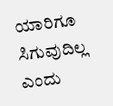ಯಾರಿಗೂ ಸಿಗುವುದಿಲ್ಲ ಎಂದು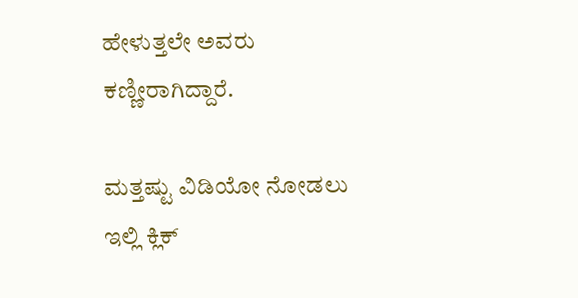ಹೇಳುತ್ತಲೇ ಅವರು ಕಣ್ಣೀರಾಗಿದ್ದಾರೆ.

ಮತ್ತಷ್ಟು ವಿಡಿಯೋ ನೋಡಲು ಇಲ್ಲಿ ಕ್ಲಿಕ್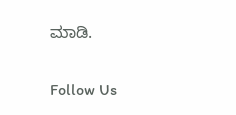ಮಾಡಿ.

Follow Us